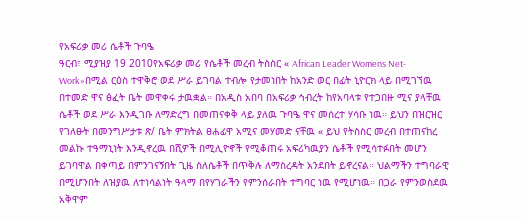የአፍሪቃ መሪ ሴቶች ጉባዔ
ዓርብ፣ ሚያዝያ 19 2010የአፍሪቃ መሪ የሴቶች መረብ ትስስር « African Leader Womens Net-Work»በሚል ርዕስ ተዋቅሮ ወደ ሥራ ይገባል ተብሎ የታመነበት ከአንድ ወር በፊት ኒዮርክ ላይ በሚገኘዉ በተመድ ዋና ፅፈት ቤት መዋቀሩ ታዉቋል። በአዲስ አበባ በአፍሪቃ ኅብረት ከየአባላቱ የተጋበዙ ሚና ያላቸዉ ሴቶች ወደ ሥራ እንዲገቡ ለማድረግ በመጠናቀቅ ላይ ያለዉ ጉባዔ ዋና መሰረተ ሃሳቡ ነዉ። ይህን በዝርዝር የገለፁት በመንግሥታቱ ጽ/ ቤት ምክትል ፀሐፊዋ አሚና መሃመድ ናቸዉ « ይህ የትስስር መረብ በተጠናከረ መልኩ ተዓማኒነት እንዲኖረዉ በሺዎች በሚሊዮኖች የሚቆጠሩ አፍሪካዉያን ሴቶች የሚሳተፉበት መሆን ይገባዋል በቀጣይ በምንገናኝበት ጊዜ ስለሴቶች በጥቅሉ ለማስረዳት አንደበት ይኖረናል። ህልማችን ተግባራዊ በሚሆንበት ለዝያዉ ለተነሳልነት ዓላማ በየሃገራችን የምንሰራበት ተግባር ነዉ የሚሆነዉ። በጋራ የምንወስደዉ አቅዋም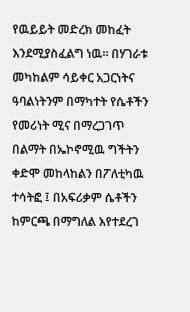የዉይይት መድረክ መከፈት እንደሚያስፈልግ ነዉ። በሃገራቱ መካከልም ሳይቀር አጋርነትና ዓባልነትንም በማካተት የሴቶችን የመሪነት ሚና በማረጋገጥ በልማት በኤኮኖሚዉ ግችትን ቀድሞ መከላከልን በፖለቲካዉ ተሳትፎ ፤ በአፍሪቃም ሴቶችን ከምርጫ በማግለል እየተደረገ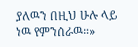ያለዉን በዚህ ሁሉ ላይ ነዉ የምንሰራዉ።»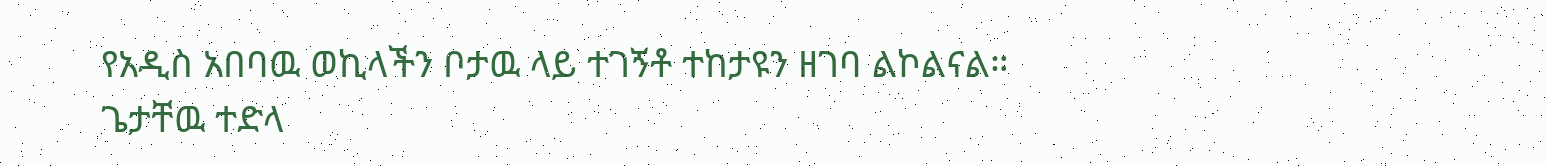የአዲስ አበባዉ ወኪላችን ቦታዉ ላይ ተገኝቶ ተከታዩን ዘገባ ልኮልናል።
ጌታቸዉ ተድላ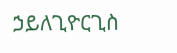ኃይለጊዮርጊስ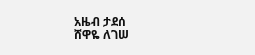አዜብ ታደሰ
ሸዋዬ ለገሠ